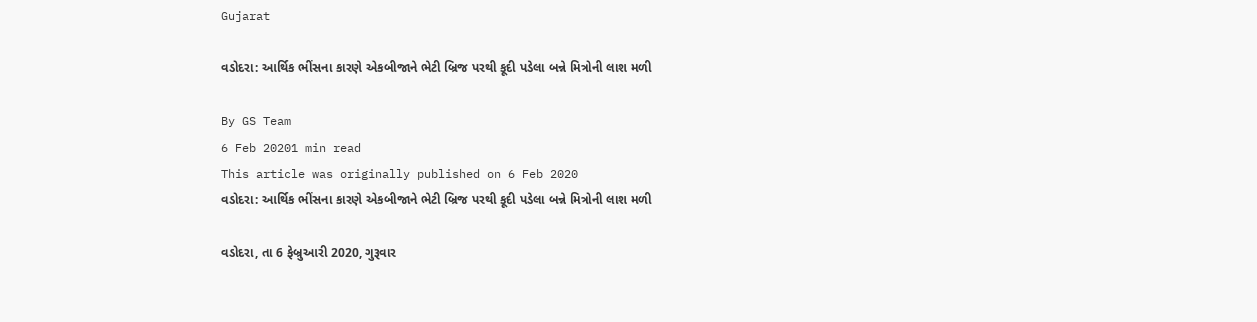Gujarat

વડોદરા: આર્થિક ભીંસના કારણે એકબીજાને ભેટી બ્રિજ પરથી કૂદી પડેલા બન્ને મિત્રોની લાશ મળી

By GS Team
6 Feb 20201 min read
This article was originally published on 6 Feb 2020
વડોદરા: આર્થિક ભીંસના કારણે એકબીજાને ભેટી બ્રિજ પરથી કૂદી પડેલા બન્ને મિત્રોની લાશ મળી

વડોદરા, તા 6 ફેબ્રુઆરી 2020, ગુરૂવાર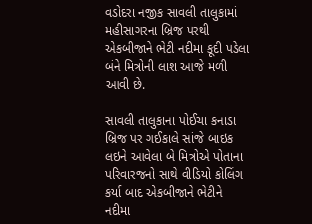વડોદરા નજીક સાવલી તાલુકામાં મહીસાગરના બ્રિજ પરથી એકબીજાને ભેટી નદીમા કૂદી પડેલા બંને મિત્રોની લાશ આજે મળી આવી છે.

સાવલી તાલુકાના પોઈચા કનાડા બ્રિજ પર ગઈકાલે સાંજે બાઇક લઇને આવેલા બે મિત્રોએ પોતાના પરિવારજનો સાથે વીડિયો કોલિંગ કર્યા બાદ એકબીજાને ભેટીને નદીમા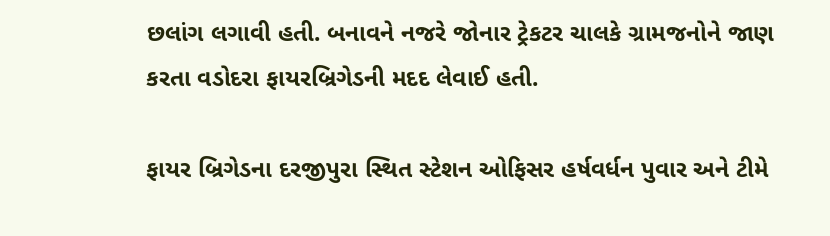છલાંગ લગાવી હતી. બનાવને નજરે જોનાર ટ્રેકટર ચાલકે ગ્રામજનોને જાણ કરતા વડોદરા ફાયરબ્રિગેડની મદદ લેવાઈ હતી.

ફાયર બ્રિગેડના દરજીપુરા સ્થિત સ્ટેશન ઓફિસર હર્ષવર્ધન પુવાર અને ટીમે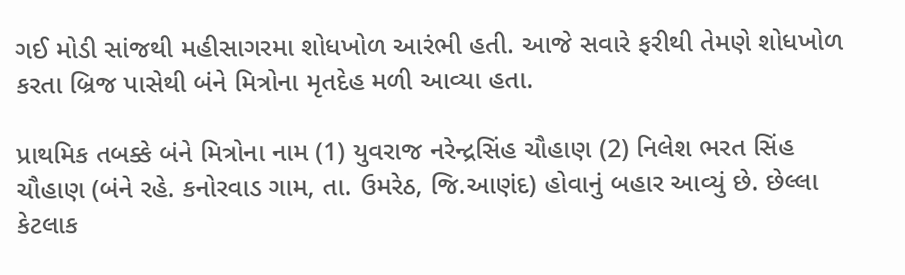ગઈ મોડી સાંજથી મહીસાગરમા શોધખોળ આરંભી હતી. આજે સવારે ફરીથી તેમણે શોધખોળ કરતા બ્રિજ પાસેથી બંને મિત્રોના મૃતદેહ મળી આવ્યા હતા.

પ્રાથમિક તબક્કે બંને મિત્રોના નામ (1) યુવરાજ નરેન્દ્રસિંહ ચૌહાણ (2) નિલેશ ભરત સિંહ ચૌહાણ (બંને રહે. કનોરવાડ ગામ, તા. ઉમરેઠ, જિ.આણંદ) હોવાનું બહાર આવ્યું છે. છેલ્લા કેટલાક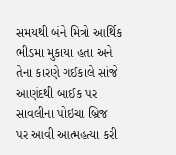સમયથી બંને મિત્રો આર્થિક ભીડમા મુકાયા હતા અને તેના કારણે ગઈકાલે સાંજે આણંદથી બાઈક પર સાવલીના પોઇચા બ્રિજ પર આવી આત્મહત્યા કરી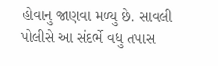હોવાનુ જાણવા મળ્યુ છે. સાવલી પોલીસે આ સંદર્ભે વધુ તપાસ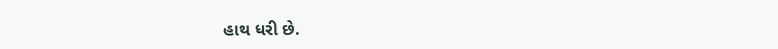હાથ ધરી છે.